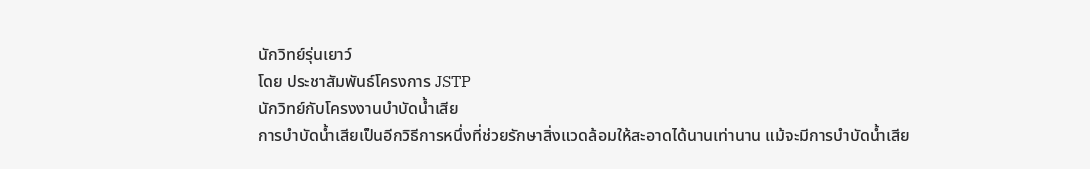นักวิทย์รุ่นเยาว์
โดย ประชาสัมพันธ์โครงการ JSTP
นักวิทย์กับโครงงานบำบัดน้ำเสีย
การบำบัดน้ำเสียเป็นอีกวิธีการหนึ่งที่ช่วยรักษาสิ่งแวดล้อมให้สะอาดได้นานเท่านาน แม้จะมีการบำบัดน้ำเสีย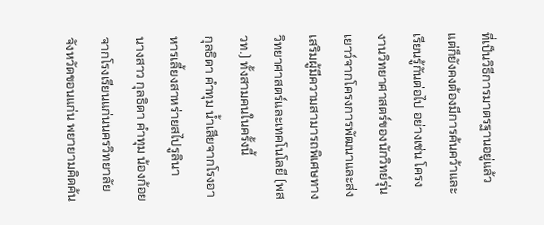ที่เป็นวิธีการมาตรฐานอยู่แล้ว แต่ก็ยังคงต้องมีการค้นคว้าและเรียนรู้กันต่อไป อย่างเช่น โครงงานวิทยาศาสตร์ของนักวิทย์รุ่นเยาว์จากโครงการพัฒนาและส่งเสริมผู้มีความสามารถพิเศษทางวิทยาศาสตร์และเทคโนโลยี (พสวท.) ทั้งสามคนในครั้งนี้
กุลธิดา คำทุม น้ำเสียจากโรงอาหารเลี้ยงสาหร่ายสไปรูลินา
นางสาว กุลธิดา คำทุม น้องก้อย จากโรงเรียนแก่นนครวิทยาลัย จังหวัดขอนแก่น พยายามคิดค้น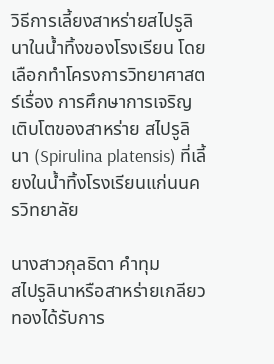วิธีการเลี้ยงสาหร่ายสไปรูลินาในน้ำทิ้งของโรงเรียน โดยเลือกทำโครงการวิทยาศาสตร์เรื่อง การศึกษาการเจริญเติบโตของสาหร่าย สไปรูลินา (Spirulina platensis) ที่เลี้ยงในน้ำทิ้งโรงเรียนแก่นนครวิทยาลัย

นางสาวกุลธิดา คำทุม
สไปรูลินาหรือสาหร่ายเกลียวทองได้รับการ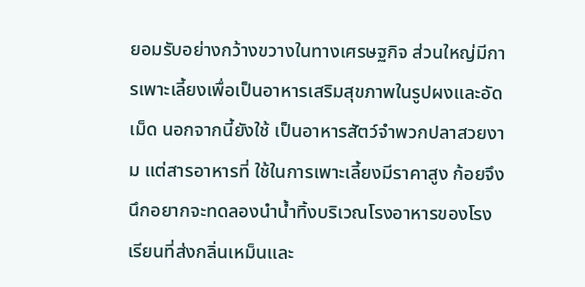ยอมรับอย่างกว้างขวางในทางเศรษฐกิจ ส่วนใหญ่มีการเพาะเลี้ยงเพื่อเป็นอาหารเสริมสุขภาพในรูปผงและอัดเม็ด นอกจากนี้ยังใช้ เป็นอาหารสัตว์จำพวกปลาสวยงาม แต่สารอาหารที่ ใช้ในการเพาะเลี้ยงมีราคาสูง ก้อยจึงนึกอยากจะทดลองนำน้ำทิ้งบริเวณโรงอาหารของโรงเรียนที่ส่งกลิ่นเหม็นและ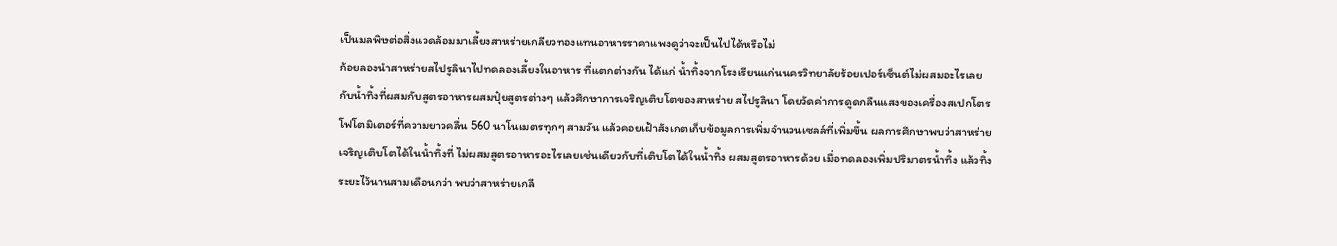เป็นมลพิษต่อสิ่งแวดล้อมมาเลี้ยงสาหร่ายเกลียวทองแทนอาหารราคาแพงดูว่าจะเป็นไปได้หรือไม่
ก้อยลองนำสาหร่ายสไปรูลินาไปทดลองเลี้ยงในอาหาร ที่แตกต่างกัน ได้แก่ น้ำทิ้งจากโรงเรียนแก่นนครวิทยาลัยร้อยเปอร์เซ็นต์ไม่ผสมอะไรเลย กับน้ำทิ้งที่ผสมกับสูตรอาหารผสมปุ๋ยสูตรต่างๆ แล้วศึกษาการเจริญเติบโตของสาหร่าย สไปรูลินา โดยวัดค่าการดูดกลืนแสงของเครื่องสเปกโตรโฟโตมิเตอร์ที่ความยาวคลื่น 560 นาโนเมตรทุกๆ สามวัน แล้วคอยเฝ้าสังเกตเก็บข้อมูลการเพิ่มจำนวนเซลล์ที่เพิ่มขึ้น ผลการศึกษาพบว่าสาหร่ายเจริญเติบโตได้ในน้ำทิ้งที่ ไม่ผสมสูตรอาหารอะไรเลยเช่นเดียวกับที่เติบโตได้ในน้ำทิ้ง ผสมสูตรอาหารด้วย เมื่อทดลองเพิ่มปริมาตรน้ำทิ้ง แล้วทิ้งระยะไว้นานสามเดือนกว่า พบว่าสาหร่ายเกลี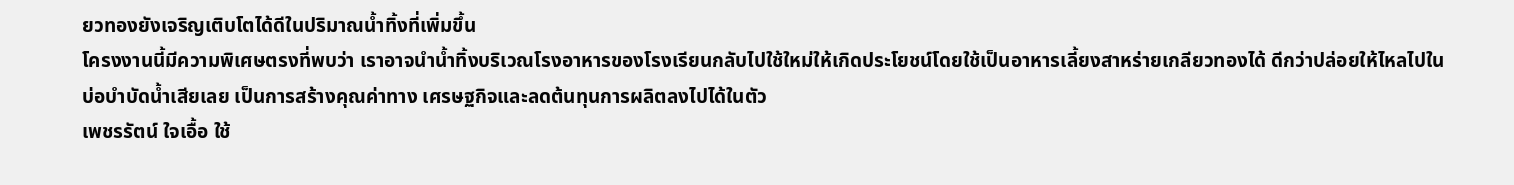ยวทองยังเจริญเติบโตได้ดีในปริมาณน้ำทิ้งที่เพิ่มขึ้น
โครงงานนี้มีความพิเศษตรงที่พบว่า เราอาจนำน้ำทิ้งบริเวณโรงอาหารของโรงเรียนกลับไปใช้ใหม่ให้เกิดประโยชน์โดยใช้เป็นอาหารเลี้ยงสาหร่ายเกลียวทองได้ ดีกว่าปล่อยให้ไหลไปในบ่อบำบัดน้ำเสียเลย เป็นการสร้างคุณค่าทาง เศรษฐกิจและลดต้นทุนการผลิตลงไปได้ในตัว
เพชรรัตน์ ใจเอื้อ ใช้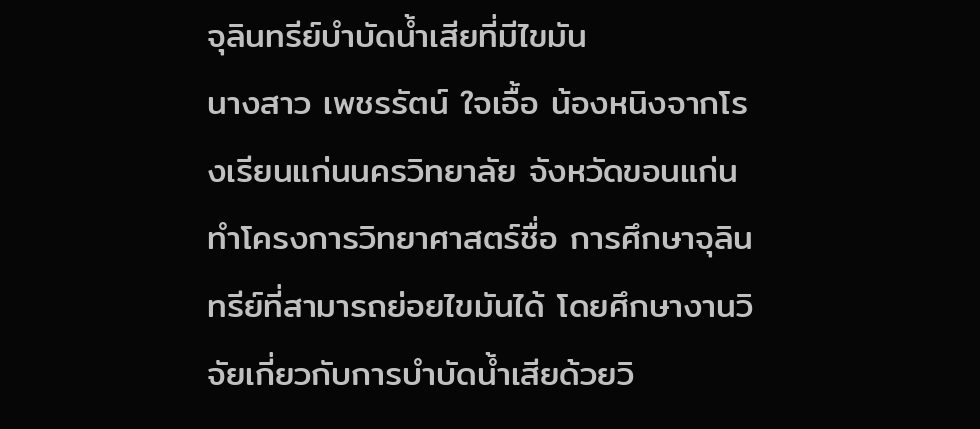จุลินทรีย์บำบัดน้ำเสียที่มีไขมัน
นางสาว เพชรรัตน์ ใจเอื้อ น้องหนิงจากโรงเรียนแก่นนครวิทยาลัย จังหวัดขอนแก่น ทำโครงการวิทยาศาสตร์ชื่อ การศึกษาจุลินทรีย์ที่สามารถย่อยไขมันได้ โดยศึกษางานวิจัยเกี่ยวกับการบำบัดน้ำเสียด้วยวิ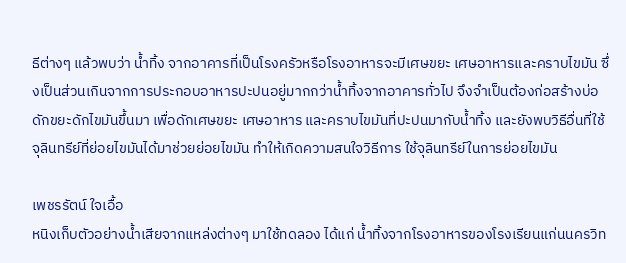ธีต่างๆ แล้วพบว่า น้ำทิ้ง จากอาคารที่เป็นโรงครัวหรือโรงอาหารจะมีเศษขยะ เศษอาหารและคราบไขมัน ซึ่งเป็นส่วนเกินจากการประกอบอาหารปะปนอยู่มากกว่าน้ำทิ้งจากอาคารทั่วไป จึงจำเป็นต้องก่อสร้างบ่อ ดักขยะดักไขมันขึ้นมา เพื่อดักเศษขยะ เศษอาหาร และคราบไขมันที่ปะปนมากับน้ำทิ้ง และยังพบวิธีอื่นที่ใช้จุลินทรีย์ที่ย่อยไขมันได้มาช่วยย่อยไขมัน ทำให้เกิดความสนใจวิธีการ ใช้จุลินทรีย์ในการย่อยไขมัน

เพชรรัตน์ ใจเอื้อ
หนิงเก็บตัวอย่างน้ำเสียจากแหล่งต่างๆ มาใช้ทดลอง ได้แก่ น้ำทิ้งจากโรงอาหารของโรงเรียนแก่นนครวิท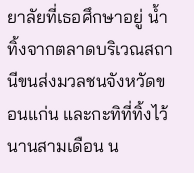ยาลัยที่เธอศึกษาอยู่ น้ำทิ้งจากตลาดบริเวณสถานีขนส่งมวลชนจังหวัดขอนแก่น และกะทิที่ทิ้งไว้นานสามเดือน น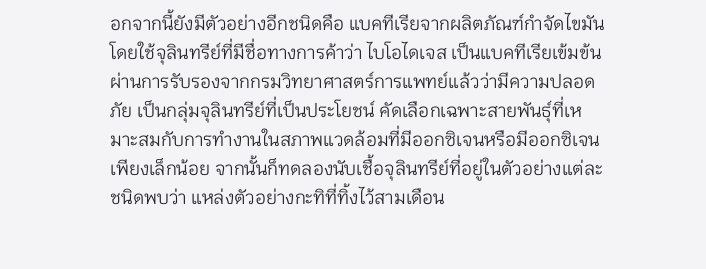อกจากนี้ยังมีตัวอย่างอีกชนิดคือ แบคทีเรียจากผลิตภัณฑ์กำจัดไขมัน โดยใช้จุลินทรีย์ที่มีชื่อทางการค้าว่า ไบโอไดเจส เป็นแบคทีเรียเข้มข้นผ่านการรับรองจากกรมวิทยาศาสตร์การแพทย์แล้วว่ามีความปลอดภัย เป็นกลุ่มจุลินทรีย์ที่เป็นประโยชน์ คัดเลือกเฉพาะสายพันธุ์ที่เหมาะสมกับการทำงานในสภาพแวดล้อมที่มีออกซิเจนหรือมีออกซิเจนเพียงเล็กน้อย จากนั้นก็ทดลองนับเชื้อจุลินทรีย์ที่อยู่ในตัวอย่างแต่ละชนิดพบว่า แหล่งตัวอย่างกะทิที่ทิ้งไว้สามเดือน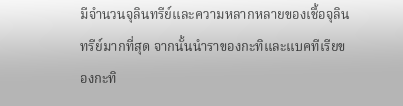มีจำนวนจุลินทรีย์และความหลากหลายของเชื้อจุลินทรีย์มากที่สุด จากนั้นนำราของกะทิและแบคทีเรียของกะทิ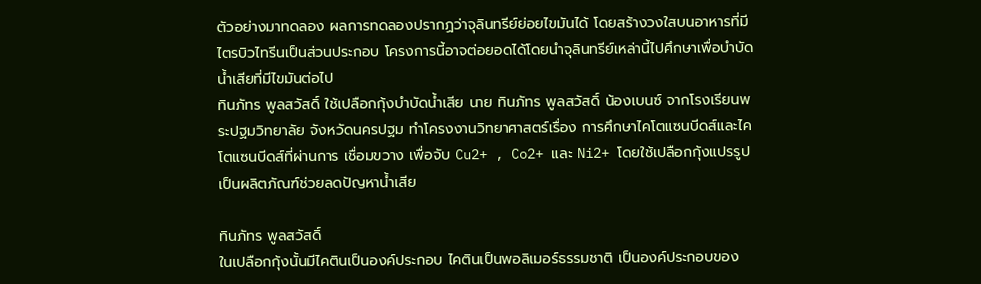ตัวอย่างมาทดลอง ผลการทดลองปรากฏว่าจุลินทรีย์ย่อยไขมันได้ โดยสร้างวงใสบนอาหารที่มีไตรบิวไทรีนเป็นส่วนประกอบ โครงการนี้อาจต่อยอดได้โดยนำจุลินทรีย์เหล่านี้ไปศึกษาเพื่อบำบัดน้ำเสียที่มีไขมันต่อไป
ทินภัทร พูลสวัสดิ์ ใช้เปลือกกุ้งบำบัดน้ำเสีย นาย ทินภัทร พูลสวัสดิ์ น้องเบนซ์ จากโรงเรียนพระปฐมวิทยาลัย จังหวัดนครปฐม ทำโครงงานวิทยาศาสตร์เรื่อง การศึกษาไคโตแซนบีดส์และไคโตแซนบีดส์ที่ผ่านการ เชื่อมขวาง เพื่อจับ Cu2+ , Co2+ และ Ni2+ โดยใช้เปลือกกุ้งแปรรูปเป็นผลิตภัณฑ์ช่วยลดปัญหาน้ำเสีย

ทินภัทร พูลสวัสดิ์
ในเปลือกกุ้งนั้นมีไคตินเป็นองค์ประกอบ ไคตินเป็นพอลิเมอร์ธรรมชาติ เป็นองค์ประกอบของ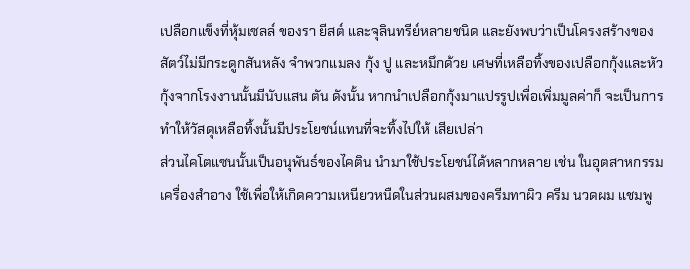เปลือกแข็งที่หุ้มเซลล์ ของรา ยีสต์ และจุลินทรีย์หลายชนิด และยังพบว่าเป็นโครงสร้างของสัตว์ไม่มีกระดูกสันหลัง จำพวกแมลง กุ้ง ปู และหมึกด้วย เศษที่เหลือทิ้งของเปลือกกุ้งและหัวกุ้งจากโรงงานนั้นมีนับแสน ตัน ดังนั้น หากนำเปลือกกุ้งมาแปรรูปเพื่อเพิ่มมูลค่าก็ จะเป็นการทำให้วัสดุเหลือทิ้งนั้นมีประโยชน์แทนที่จะทิ้งไปให้ เสียเปล่า
ส่วนไคโตแซนนั้นเป็นอนุพันธ์ของไคติน นำมาใช้ประโยชน์ได้หลากหลาย เช่น ในอุตสาหกรรมเครื่องสำอาง ใช้เพื่อให้เกิดความเหนียวหนืดในส่วนผสมของครีมทาผิว ครีม นวดผม แชมพู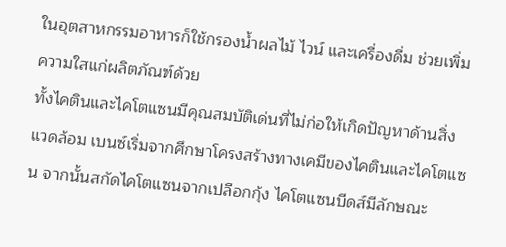ในอุตสาหกรรมอาหารก็ใช้กรองน้ำผลไม้ ไวน์ และเครื่องดื่ม ช่วยเพิ่มความใสแก่ผลิตภัณฑ์ด้วย
ทั้งไคตินและไคโตแซนมีคุณสมบัติเด่นที่ไม่ก่อให้เกิดปัญหาด้านสิ่งแวดล้อม เบนซ์เริ่มจากศึกษาโครงสร้างทางเคมีของไคตินและไคโตแซน จากนั้นสกัดไคโตแซนจากเปลือกกุ้ง ไคโตแซนบีดส์มีลักษณะ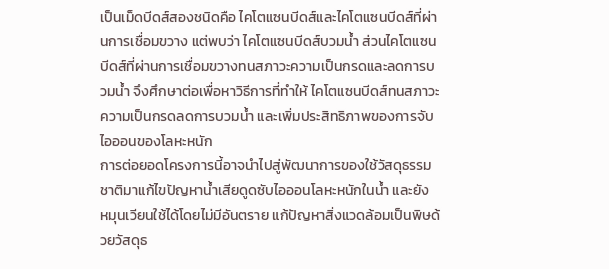เป็นเม็ดบีดส์สองชนิดคือ ไคโตแซนบีดส์และไคโตแซนบีดส์ที่ผ่านการเชื่อมขวาง แต่พบว่า ไคโตแซนบีดส์บวมน้ำ ส่วนไคโตแซนบีดส์ที่ผ่านการเชื่อมขวางทนสภาวะความเป็นกรดและลดการบวมน้ำ จึงศึกษาต่อเพื่อหาวิธีการที่ทำให้ ไคโตแซนบีดส์ทนสภาวะ ความเป็นกรดลดการบวมน้ำ และเพิ่มประสิทธิภาพของการจับไอออนของโลหะหนัก
การต่อยอดโครงการนี้อาจนำไปสู่พัฒนาการของใช้วัสดุธรรมชาติมาแก้ไขปัญหาน้ำเสียดูดซับไอออนโลหะหนักในน้ำ และยัง หมุนเวียนใช้ได้โดยไม่มีอันตราย แก้ปัญหาสิ่งแวดล้อมเป็นพิษด้วยวัสดุธ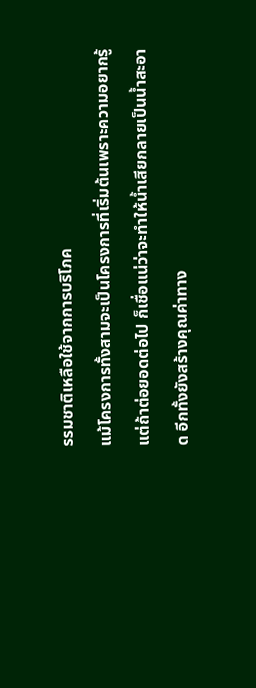รรมชาติเหลือใช้จากการบริโภค
แม้โครงการทั้งสามจะเป็นโครงการที่เริ่มต้นเพราะความอยากรู้ แต่ถ้าต่อยอดต่อไป ก็เชื่อแน่ว่าจะทำให้น้ำเสียกลายเป็นน้ำสะอาด อีกทั้งยังสร้างคุณค่าทาง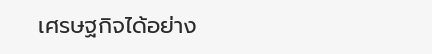เศรษฐกิจได้อย่าง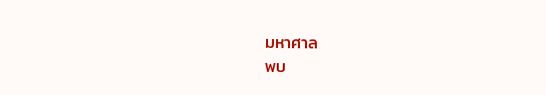มหาศาล
พบ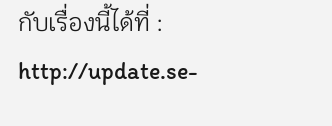กับเรื่องนี้ได้ที่ : http://update.se-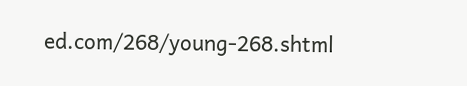ed.com/268/young-268.shtml